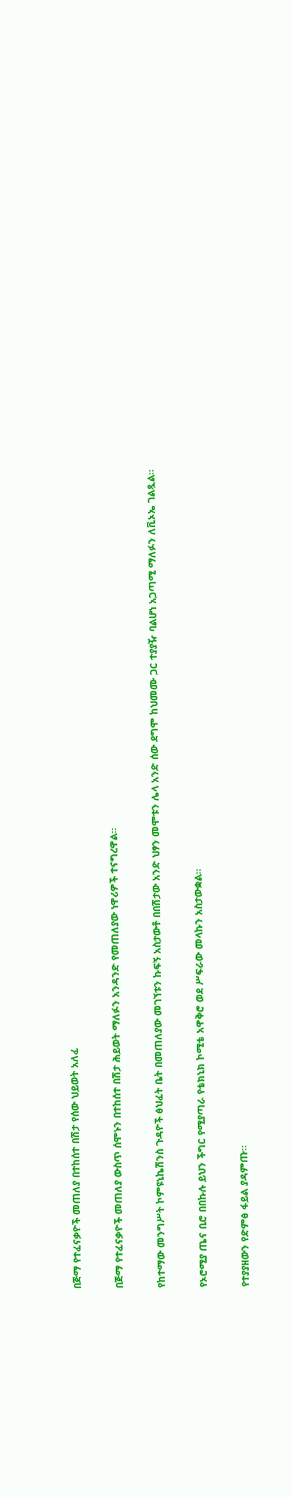በጅማ የተፈናቃዮች መጠለያ በተከሰተ በሽታ የሰው ህይወት አለፈ

በጅማ የተፈናቃዮች መጠለያ ውስጥ ሰሞኑን በተከሰተ በሽታ ሕይወት ማለፉን አንዳንድ የመጠለያው ነዋሪዎች ተናግረዋል።

የከተማው መንግሥት ኮምዩኒኬሽንስ ጉዳዮች ፅህፈት ቤት በመጠለያው መገኘቱን ኩፍኝ አስታውቶ በበሽታው አንድ ህፃን መሞቱን ሌላ አንድ ሰው ደግሞ ከህመሙ ጋር ተያያዥ ባልሆነ አጋጣሚ ማለፉን ለቪኦኤ ገልጿል።

የኦሮሚያ ጤና ቢሮ በበኩሉ ይህን ችግር የሚያጣራ የቴክኒክ ኮሚቴ አዋቅሮ ወደ ሥፍራው መላኩን አስታውቋል።

የተያያዘውን የድምፅ ፋይል ያዳምጡ።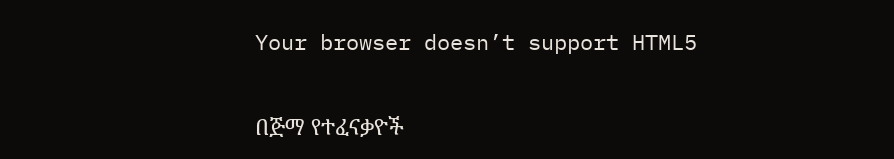Your browser doesn’t support HTML5

በጅማ የተፈናቃዮች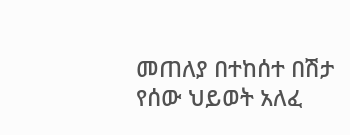መጠለያ በተከሰተ በሽታ የሰው ህይወት አለፈ